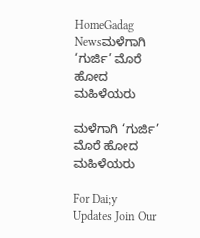HomeGadag Newsಮಳೆಗಾಗಿ ‘ಗುರ್ಜಿ’ ಮೊರೆ ಹೋದ ಮಹಿಳೆಯರು

ಮಳೆಗಾಗಿ ‘ಗುರ್ಜಿ’ ಮೊರೆ ಹೋದ ಮಹಿಳೆಯರು

For Dai;y Updates Join Our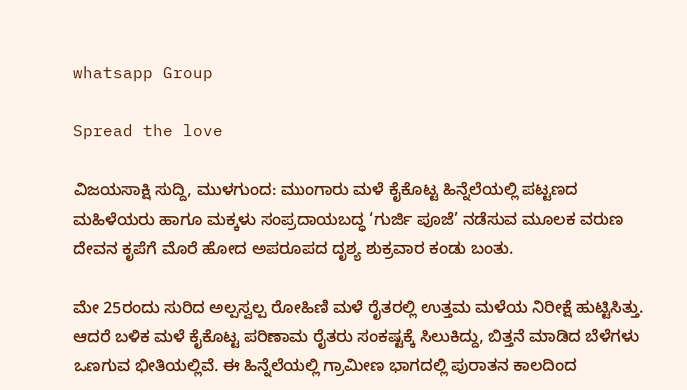whatsapp Group

Spread the love

ವಿಜಯಸಾಕ್ಷಿ ಸುದ್ದಿ, ಮುಳಗುಂದ: ಮುಂಗಾರು ಮಳೆ ಕೈಕೊಟ್ಟ ಹಿನ್ನೆಲೆಯಲ್ಲಿ ಪಟ್ಟಣದ ಮಹಿಳೆಯರು ಹಾಗೂ ಮಕ್ಕಳು ಸಂಪ್ರದಾಯಬದ್ಧ ‘ಗುರ್ಜಿ ಪೂಜೆ’ ನಡೆಸುವ ಮೂಲಕ ವರುಣ ದೇವನ ಕೃಪೆಗೆ ಮೊರೆ ಹೋದ ಅಪರೂಪದ ದೃಶ್ಯ ಶುಕ್ರವಾರ ಕಂಡು ಬಂತು.

ಮೇ 25ರಂದು ಸುರಿದ ಅಲ್ಪಸ್ವಲ್ಪ ರೋಹಿಣಿ ಮಳೆ ರೈತರಲ್ಲಿ ಉತ್ತಮ ಮಳೆಯ ನಿರೀಕ್ಷೆ ಹುಟ್ಟಿಸಿತ್ತು. ಆದರೆ ಬಳಿಕ ಮಳೆ ಕೈಕೊಟ್ಟ ಪರಿಣಾಮ ರೈತರು ಸಂಕಷ್ಟಕ್ಕೆ ಸಿಲುಕಿದ್ದು, ಬಿತ್ತನೆ ಮಾಡಿದ ಬೆಳೆಗಳು ಒಣಗುವ ಭೀತಿಯಲ್ಲಿವೆ. ಈ ಹಿನ್ನೆಲೆಯಲ್ಲಿ ಗ್ರಾಮೀಣ ಭಾಗದಲ್ಲಿ ಪುರಾತನ ಕಾಲದಿಂದ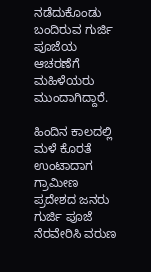ನಡೆದುಕೊಂಡು ಬಂದಿರುವ ಗುರ್ಜಿ ಪೂಜೆಯ ಆಚರಣೆಗೆ ಮಹಿಳೆಯರು ಮುಂದಾಗಿದ್ದಾರೆ.

ಹಿಂದಿನ ಕಾಲದಲ್ಲಿ ಮಳೆ ಕೊರತೆ ಉಂಟಾದಾಗ ಗ್ರಾಮೀಣ ಪ್ರದೇಶದ ಜನರು ಗುರ್ಜಿ ಪೂಜೆ ನೆರವೇರಿಸಿ ವರುಣ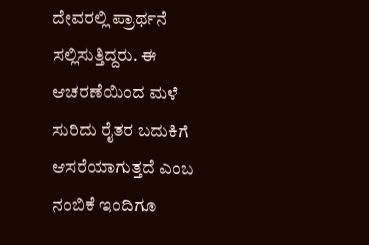ದೇವರಲ್ಲಿ ಪ್ರಾರ್ಥನೆ ಸಲ್ಲಿಸುತ್ತಿದ್ದರು. ಈ ಆಚರಣೆಯಿಂದ ಮಳೆ ಸುರಿದು ರೈತರ ಬದುಕಿಗೆ ಆಸರೆಯಾಗುತ್ತದೆ ಎಂಬ ನಂಬಿಕೆ ಇಂದಿಗೂ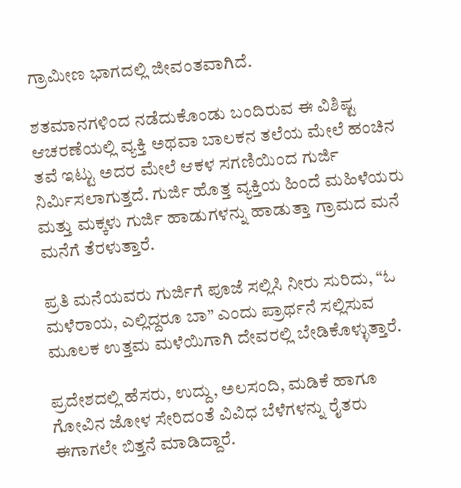ಗ್ರಾಮೀಣ ಭಾಗದಲ್ಲಿ ಜೀವಂತವಾಗಿದೆ.

ಶತಮಾನಗಳಿಂದ ನಡೆದುಕೊಂಡು ಬಂದಿರುವ ಈ ವಿಶಿಷ್ಟ ಆಚರಣೆಯಲ್ಲಿ ವ್ಯಕ್ತಿ ಅಥವಾ ಬಾಲಕನ ತಲೆಯ ಮೇಲೆ ಹಂಚಿನ ತವೆ ಇಟ್ಟು ಅದರ ಮೇಲೆ ಆಕಳ ಸಗಣಿಯಿಂದ ಗುರ್ಜಿ ನಿರ್ಮಿಸಲಾಗುತ್ತದೆ. ಗುರ್ಜಿ ಹೊತ್ತ ವ್ಯಕ್ತಿಯ ಹಿಂದೆ ಮಹಿಳೆಯರು ಮತ್ತು ಮಕ್ಕಳು ಗುರ್ಜಿ ಹಾಡುಗಳನ್ನು ಹಾಡುತ್ತಾ ಗ್ರಾಮದ ಮನೆ ಮನೆಗೆ ತೆರಳುತ್ತಾರೆ.

ಪ್ರತಿ ಮನೆಯವರು ಗುರ್ಜಿಗೆ ಪೂಜೆ ಸಲ್ಲಿಸಿ ನೀರು ಸುರಿದು, “ಓ ಮಳೆರಾಯ, ಎಲ್ಲಿದ್ದರೂ ಬಾ” ಎಂದು ಪ್ರಾರ್ಥನೆ ಸಲ್ಲಿಸುವ ಮೂಲಕ ಉತ್ತಮ ಮಳೆಯಿಗಾಗಿ ದೇವರಲ್ಲಿ ಬೇಡಿಕೊಳ್ಳುತ್ತಾರೆ.

ಪ್ರದೇಶದಲ್ಲಿ ಹೆಸರು, ಉದ್ದು, ಅಲಸಂದಿ, ಮಡಿಕೆ ಹಾಗೂ ಗೋವಿನ ಜೋಳ ಸೇರಿದಂತೆ ವಿವಿಧ ಬೆಳೆಗಳನ್ನು ರೈತರು ಈಗಾಗಲೇ ಬಿತ್ತನೆ ಮಾಡಿದ್ದಾರೆ.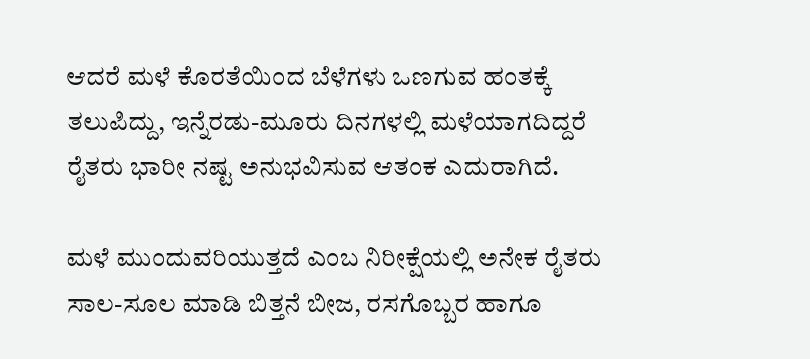ಆದರೆ ಮಳೆ ಕೊರತೆಯಿಂದ ಬೆಳೆಗಳು ಒಣಗುವ ಹಂತಕ್ಕೆ ತಲುಪಿದ್ದು, ಇನ್ನೆರಡು-ಮೂರು ದಿನಗಳಲ್ಲಿ ಮಳೆಯಾಗದಿದ್ದರೆ ರೈತರು ಭಾರೀ ನಷ್ಟ ಅನುಭವಿಸುವ ಆತಂಕ ಎದುರಾಗಿದೆ.

ಮಳೆ ಮುಂದುವರಿಯುತ್ತದೆ ಎಂಬ ನಿರೀಕ್ಷೆಯಲ್ಲಿ ಅನೇಕ ರೈತರು ಸಾಲ-ಸೂಲ ಮಾಡಿ ಬಿತ್ತನೆ ಬೀಜ, ರಸಗೊಬ್ಬರ ಹಾಗೂ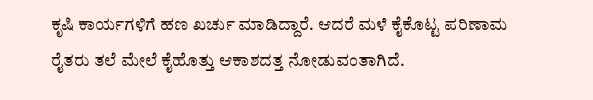ಕೃಷಿ ಕಾರ್ಯಗಳಿಗೆ ಹಣ ಖರ್ಚು ಮಾಡಿದ್ದಾರೆ. ಆದರೆ ಮಳೆ ಕೈಕೊಟ್ಟ ಪರಿಣಾಮ ರೈತರು ತಲೆ ಮೇಲೆ ಕೈಹೊತ್ತು ಆಕಾಶದತ್ತ ನೋಡುವಂತಾಗಿದೆ.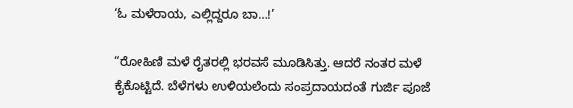‘ಓ ಮಳೆರಾಯ, ಎಲ್ಲಿದ್ದರೂ ಬಾ…!’

“ರೋಹಿಣಿ ಮಳೆ ರೈತರಲ್ಲಿ ಭರವಸೆ ಮೂಡಿಸಿತ್ತು. ಆದರೆ ನಂತರ ಮಳೆ ಕೈಕೊಟ್ಟಿದೆ. ಬೆಳೆಗಳು ಉಳಿಯಲೆಂದು ಸಂಪ್ರದಾಯದಂತೆ ಗುರ್ಜಿ ಪೂಜೆ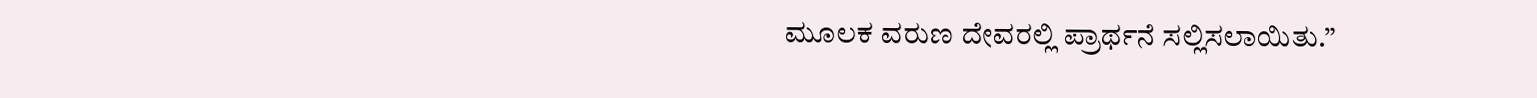ಮೂಲಕ ವರುಣ ದೇವರಲ್ಲಿ ಪ್ರಾರ್ಥನೆ ಸಲ್ಲಿಸಲಾಯಿತು.”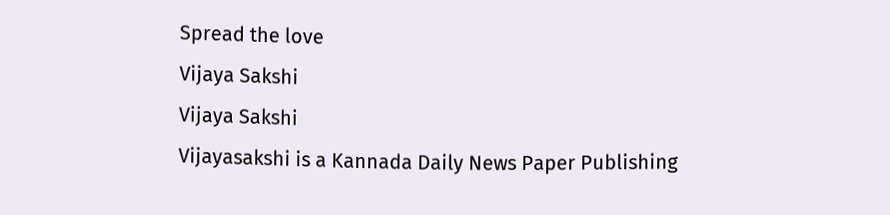Spread the love
Vijaya Sakshi
Vijaya Sakshi
Vijayasakshi is a Kannada Daily News Paper Publishing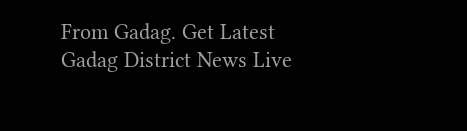From Gadag. Get Latest Gadag District News Live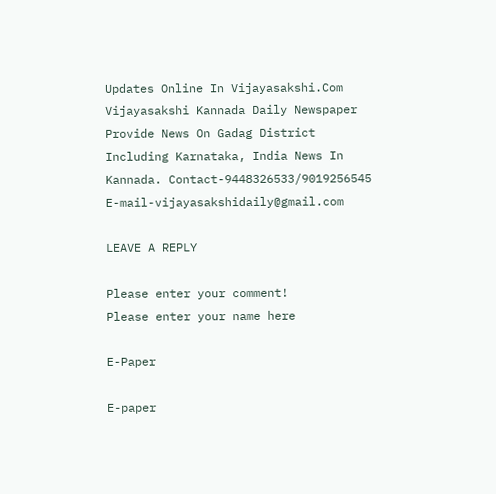Updates Online In Vijayasakshi.Com Vijayasakshi Kannada Daily Newspaper Provide News On Gadag District Including Karnataka, India News In Kannada. Contact-9448326533/9019256545 E-mail-vijayasakshidaily@gmail.com

LEAVE A REPLY

Please enter your comment!
Please enter your name here

E-Paper

E-paper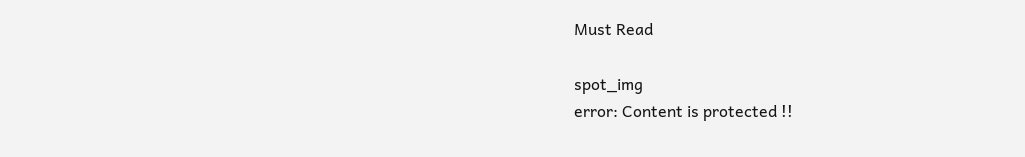Must Read

spot_img
error: Content is protected !!